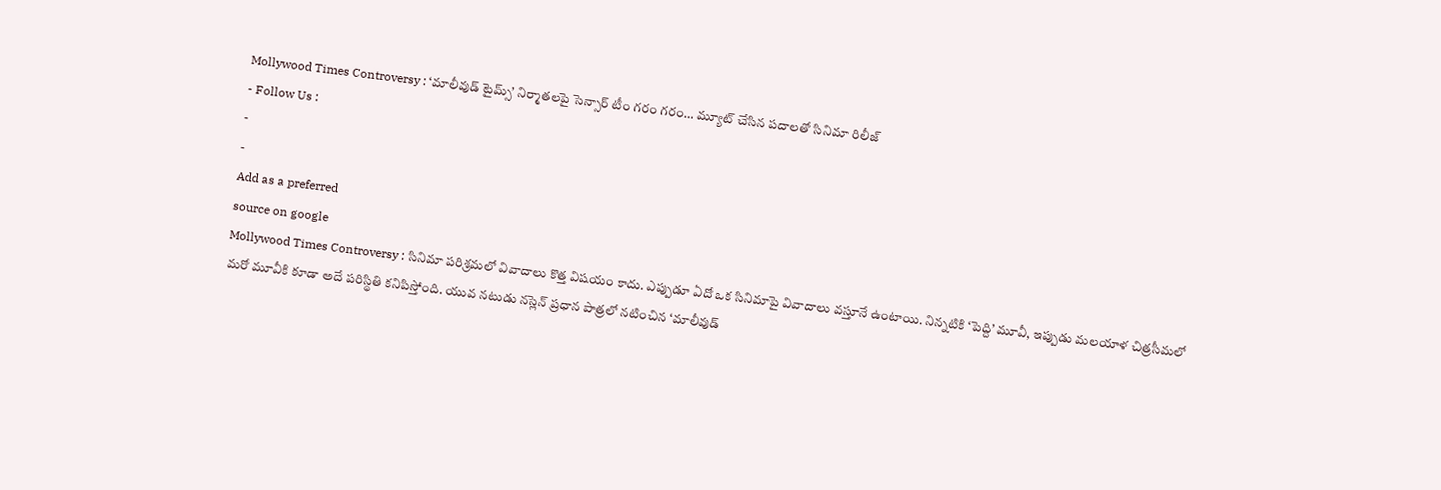Mollywood Times Controversy : ‘మాలీవుడ్ టైమ్స్’ నిర్మాతలపై సెన్సార్ టీం గరం గరం… మ్యూట్ చేసిన పదాలతో సినిమా రిలీజ్
- Follow Us :
-
-
Add as a preferred
source on google
Mollywood Times Controversy : సినిమా పరిశ్రమలో వివాదాలు కొత్త విషయం కాదు. ఎప్పుడూ ఏదో ఒక సినిమాపై వివాదాలు వస్తూనే ఉంటాయి. నిన్నటికి ‘పెద్ది’ మూవీ, ఇప్పుడు మలయాళ చిత్రసీమలో మరో మూవీకి కూడా అదే పరిస్థితి కనిపిస్తోంది. యువ నటుడు నస్లెన్ ప్రధాన పాత్రలో నటించిన ‘మాలీవుడ్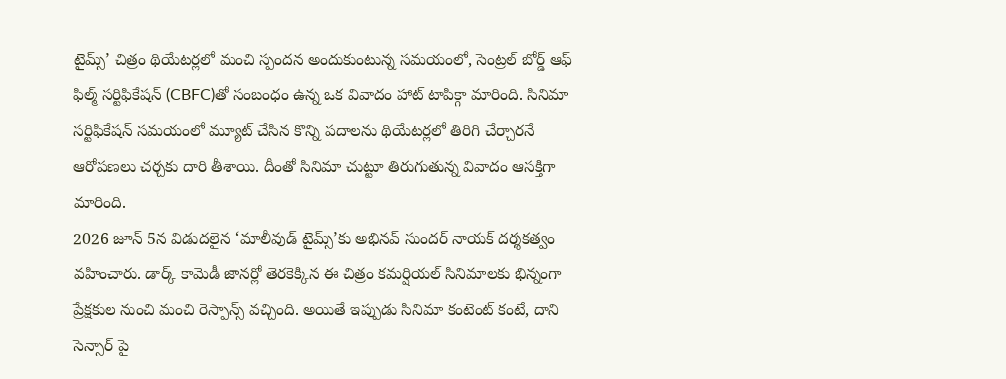టైమ్స్’ చిత్రం థియేటర్లలో మంచి స్పందన అందుకుంటున్న సమయంలో, సెంట్రల్ బోర్డ్ ఆఫ్ ఫిల్మ్ సర్టిఫికేషన్ (CBFC)తో సంబంధం ఉన్న ఒక వివాదం హాట్ టాపిక్గా మారింది. సినిమా సర్టిఫికేషన్ సమయంలో మ్యూట్ చేసిన కొన్ని పదాలను థియేటర్లలో తిరిగి చేర్చారనే ఆరోపణలు చర్చకు దారి తీశాయి. దీంతో సినిమా చుట్టూ తిరుగుతున్న వివాదం ఆసక్తిగా మారింది.
2026 జూన్ 5న విడుదలైన ‘మాలీవుడ్ టైమ్స్’కు అభినవ్ సుందర్ నాయక్ దర్శకత్వం వహించారు. డార్క్ కామెడీ జానర్లో తెరకెక్కిన ఈ చిత్రం కమర్షియల్ సినిమాలకు భిన్నంగా ప్రేక్షకుల నుంచి మంచి రెస్పాన్స్ వచ్చింది. అయితే ఇప్పుడు సినిమా కంటెంట్ కంటే, దాని సెన్సార్ పై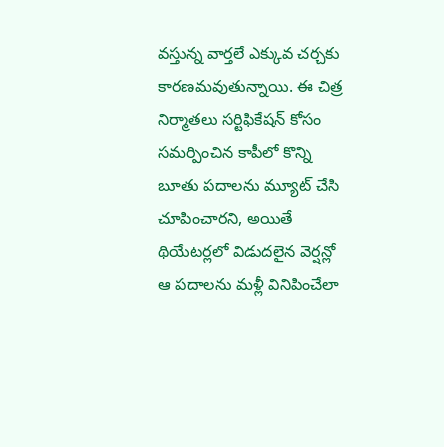వస్తున్న వార్తలే ఎక్కువ చర్చకు కారణమవుతున్నాయి. ఈ చిత్ర నిర్మాతలు సర్టిఫికేషన్ కోసం సమర్పించిన కాపీలో కొన్ని బూతు పదాలను మ్యూట్ చేసి చూపించారని, అయితే థియేటర్లలో విడుదలైన వెర్షన్లో ఆ పదాలను మళ్లీ వినిపించేలా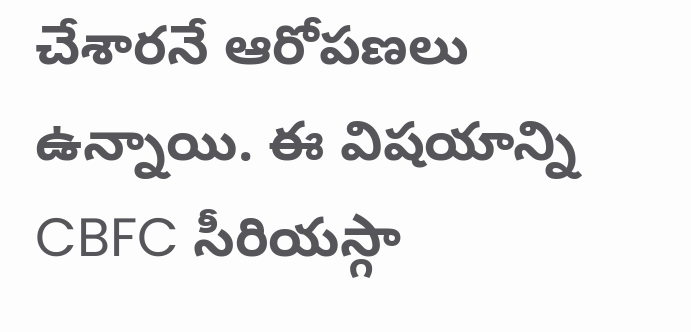చేశారనే ఆరోపణలు ఉన్నాయి. ఈ విషయాన్ని CBFC సీరియస్గా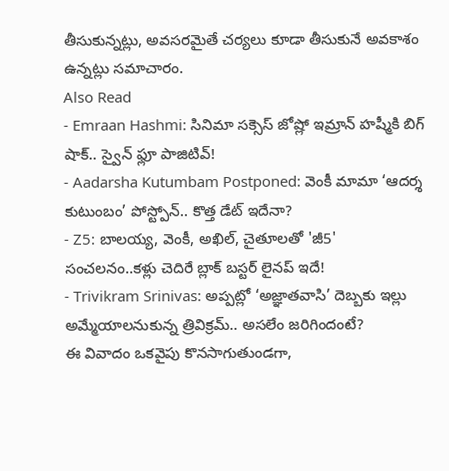తీసుకున్నట్లు, అవసరమైతే చర్యలు కూడా తీసుకునే అవకాశం ఉన్నట్లు సమాచారం.
Also Read
- Emraan Hashmi: సినిమా సక్సెస్ జోష్లో ఇమ్రాన్ హష్మీకి బిగ్ షాక్.. స్వైన్ ఫ్లూ పాజిటివ్!
- Aadarsha Kutumbam Postponed: వెంకీ మామా ‘ఆదర్శ కుటుంబం’ పోస్ట్పోన్.. కొత్త డేట్ ఇదేనా?
- Z5: బాలయ్య, వెంకీ, అఖిల్, చైతూలతో 'జీ5' సంచలనం..కళ్లు చెదిరే బ్లాక్ బస్టర్ లైనప్ ఇదే!
- Trivikram Srinivas: అప్పట్లో ‘అజ్ఞాతవాసి’ దెబ్బకు ఇల్లు అమ్మేయాలనుకున్న త్రివిక్రమ్.. అసలేం జరిగిందంటే?
ఈ వివాదం ఒకవైపు కొనసాగుతుండగా,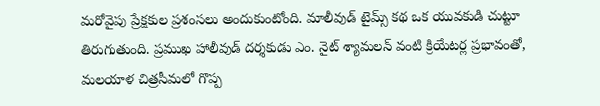మరోవైపు ప్రేక్షకుల ప్రశంసలు అందుకుంటోంది. మాలీవుడ్ టైమ్స్ కథ ఒక యువకుడి చుట్టూ తిరుగుతుంది. ప్రముఖ హాలీవుడ్ దర్శకుడు ఎం. నైట్ శ్యామలన్ వంటి క్రియేటర్ల ప్రభావంతో, మలయాళ చిత్రసీమలో గొప్ప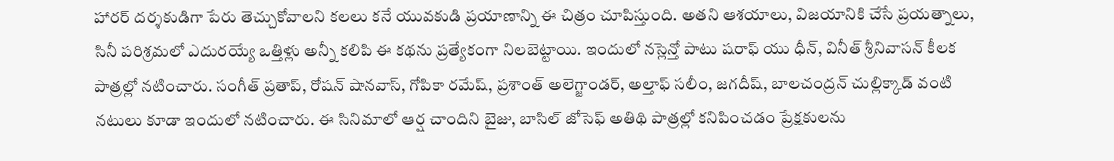హారర్ దర్శకుడిగా పేరు తెచ్చుకోవాలని కలలు కనే యువకుడి ప్రయాణాన్ని ఈ చిత్రం చూపిస్తుంది. అతని ఆశయాలు, విజయానికి చేసే ప్రయత్నాలు, సినీ పరిశ్రమలో ఎదురయ్యే ఒత్తిళ్లు అన్నీ కలిపి ఈ కథను ప్రత్యేకంగా నిలబెట్టాయి. ఇందులో నస్లెన్తో పాటు షరాఫ్ యు ధీన్, వినీత్ శ్రీనివాసన్ కీలక పాత్రల్లో నటించారు. సంగీత్ ప్రతాప్, రోషన్ షానవాస్, గోపికా రమేష్, ప్రశాంత్ అలెగ్జాండర్, అల్తాఫ్ సలీం, జగదీష్, బాలచంద్రన్ చుల్లిక్కాడ్ వంటి నటులు కూడా ఇందులో నటించారు. ఈ సినిమాలో ఆర్ష చాందిని బైజు, బాసిల్ జోసెఫ్ అతిథి పాత్రల్లో కనిపించడం ప్రేక్షకులను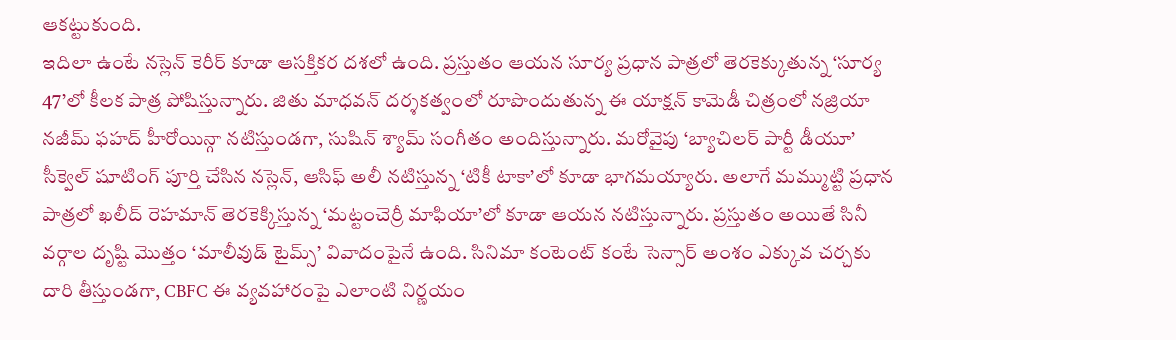ఆకట్టుకుంది.
ఇదిలా ఉంటే నస్లెన్ కెరీర్ కూడా ఆసక్తికర దశలో ఉంది. ప్రస్తుతం ఆయన సూర్య ప్రధాన పాత్రలో తెరకెక్కుతున్న ‘సూర్య 47’లో కీలక పాత్ర పోషిస్తున్నారు. జితు మాధవన్ దర్శకత్వంలో రూపొందుతున్న ఈ యాక్షన్ కామెడీ చిత్రంలో నజ్రియా నజీమ్ ఫహద్ హీరోయిన్గా నటిస్తుండగా, సుషిన్ శ్యామ్ సంగీతం అందిస్తున్నారు. మరోవైపు ‘బ్యాచిలర్ పార్టీ డీయూ’ సీక్వెల్ షూటింగ్ పూర్తి చేసిన నస్లెన్, ఆసిఫ్ అలీ నటిస్తున్న ‘టికీ టాకా’లో కూడా భాగమయ్యారు. అలాగే మమ్ముట్టి ప్రధాన పాత్రలో ఖలీద్ రెహమాన్ తెరకెక్కిస్తున్న ‘మట్టంచెర్రీ మాఫియా’లో కూడా ఆయన నటిస్తున్నారు. ప్రస్తుతం అయితే సినీ వర్గాల దృష్టి మొత్తం ‘మాలీవుడ్ టైమ్స్’ వివాదంపైనే ఉంది. సినిమా కంటెంట్ కంటే సెన్సార్ అంశం ఎక్కువ చర్చకు దారి తీస్తుండగా, CBFC ఈ వ్యవహారంపై ఎలాంటి నిర్ణయం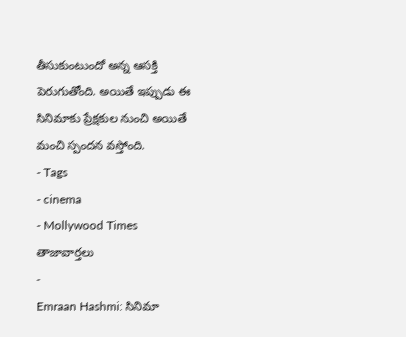తీసుకుంటుందో అన్న ఆసక్తి పెరుగుతోంది. అయితే ఇప్పుడు ఈ సినిమాకు ప్రేక్షకుల నుంచి అయితే మంచి స్పందన వస్తోంది.
- Tags
- cinema
- Mollywood Times
తాజావార్తలు
-
Emraan Hashmi: సినిమా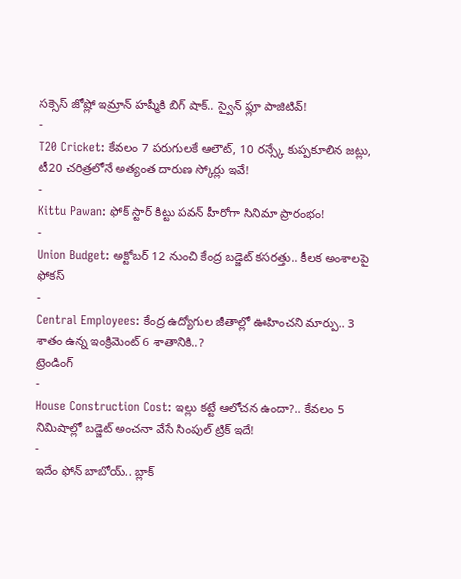సక్సెస్ జోష్లో ఇమ్రాన్ హష్మీకి బిగ్ షాక్.. స్వైన్ ఫ్లూ పాజిటివ్!
-
T20 Cricket: కేవలం 7 పరుగులకే ఆలౌట్, 10 రన్స్కే కుప్పకూలిన జట్లు, టీ20 చరిత్రలోనే అత్యంత దారుణ స్కోర్లు ఇవే!
-
Kittu Pawan: ఫోక్ స్టార్ కిట్టు పవన్ హీరోగా సినిమా ప్రారంభం!
-
Union Budget: అక్టోబర్ 12 నుంచి కేంద్ర బడ్జెట్ కసరత్తు.. కీలక అంశాలపై ఫోకస్
-
Central Employees: కేంద్ర ఉద్యోగుల జీతాల్లో ఊహించని మార్పు.. 3 శాతం ఉన్న ఇంక్రిమెంట్ 6 శాతానికి..?
ట్రెండింగ్
-
House Construction Cost: ఇల్లు కట్టే ఆలోచన ఉందా?.. కేవలం 5 నిమిషాల్లో బడ్జెట్ అంచనా వేసే సింపుల్ ట్రిక్ ఇదే!
-
ఇదేం ఫోన్ బాబోయ్.. బ్లాక్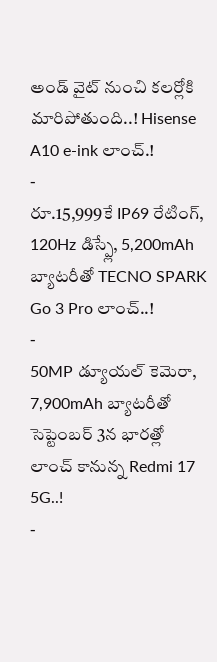అండ్ వైట్ నుంచి కలర్లోకి మారిపోతుంది..! Hisense A10 e-ink లాంచ్.!
-
రూ.15,999కే IP69 రేటింగ్, 120Hz డిస్ప్లే, 5,200mAh బ్యాటరీతో TECNO SPARK Go 3 Pro లాంచ్..!
-
50MP డ్యూయల్ కెమెరా, 7,900mAh బ్యాటరీతో సెప్టెంబర్ 3న భారత్లో లాంచ్ కానున్న Redmi 17 5G..!
-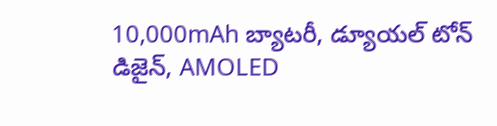10,000mAh బ్యాటరీ, డ్యూయల్ టోన్ డిజైన్, AMOLED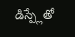డిస్ప్లేతో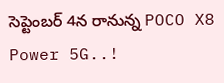సెప్టెంబర్ 4న రానున్న POCO X8 Power 5G..!